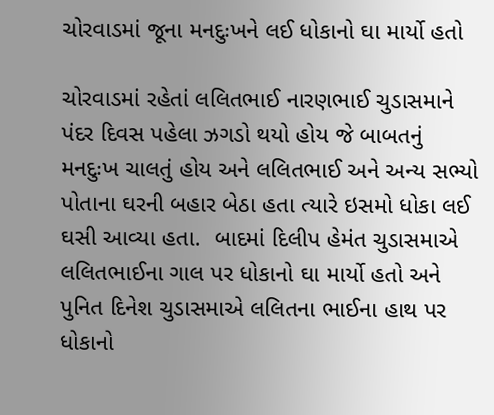ચોરવાડમાં જૂના મનદુઃખને લઈ ધોકાનો ઘા માર્યો હતો

ચોરવાડમાં રહેતાં લલિતભાઈ નારણભાઈ ચુડાસમાને પંદર દિવસ પહેલા ઝગડો થયો હોય જે બાબતનું મનદુઃખ ચાલતું હોય અને લલિતભાઈ અને અન્ય સભ્યો પોતાના ઘરની બહાર બેઠા હતા ત્યારે ઇસમો ધોકા લઈ ઘસી આવ્યા હતા.  બાદમાં દિલીપ હેમંત ચુડાસમાએ લલિતભાઈના ગાલ પર ધોકાનો ઘા માર્યો હતો અને પુનિત દિનેશ ચુડાસમાએ લલિતના ભાઈના હાથ પર ધોકાનો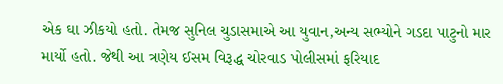એક ઘા ઝીકયો હતો. તેમજ સુનિલ ચુડાસમાએ આ યુવાન,અન્ય સભ્યોને ગડદા પાટુનો માર માર્યો હતો. જેથી આ ત્રણેય ઈસમ વિરૂદ્ધ ચોરવાડ પોલીસમાં ફરિયાદ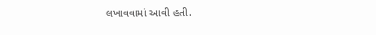લખાવવામાં આવી હતી.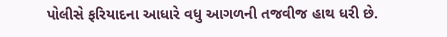પોલીસે ફરિયાદના આધારે વધુ આગળની તજવીજ હાથ ધરી છે.